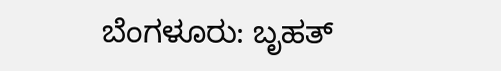ಬೆಂಗಳೂರು: ಬೃಹತ್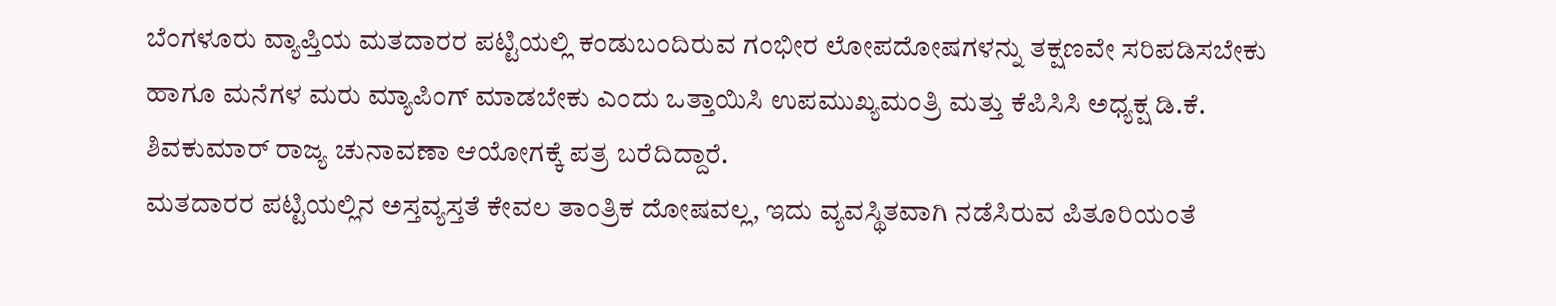ಬೆಂಗಳೂರು ವ್ಯಾಪ್ತಿಯ ಮತದಾರರ ಪಟ್ಟಿಯಲ್ಲಿ ಕಂಡುಬಂದಿರುವ ಗಂಭೀರ ಲೋಪದೋಷಗಳನ್ನು ತಕ್ಷಣವೇ ಸರಿಪಡಿಸಬೇಕು ಹಾಗೂ ಮನೆಗಳ ಮರು ಮ್ಯಾಪಿಂಗ್ ಮಾಡಬೇಕು ಎಂದು ಒತ್ತಾಯಿಸಿ ಉಪಮುಖ್ಯಮಂತ್ರಿ ಮತ್ತು ಕೆಪಿಸಿಸಿ ಅಧ್ಯಕ್ಷ ಡಿ.ಕೆ. ಶಿವಕುಮಾರ್ ರಾಜ್ಯ ಚುನಾವಣಾ ಆಯೋಗಕ್ಕೆ ಪತ್ರ ಬರೆದಿದ್ದಾರೆ.
ಮತದಾರರ ಪಟ್ಟಿಯಲ್ಲಿನ ಅಸ್ತವ್ಯಸ್ತತೆ ಕೇವಲ ತಾಂತ್ರಿಕ ದೋಷವಲ್ಲ, ಇದು ವ್ಯವಸ್ಥಿತವಾಗಿ ನಡೆಸಿರುವ ಪಿತೂರಿಯಂತೆ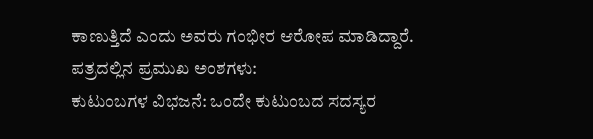ಕಾಣುತ್ತಿದೆ ಎಂದು ಅವರು ಗಂಭೀರ ಆರೋಪ ಮಾಡಿದ್ದಾರೆ.
ಪತ್ರದಲ್ಲಿನ ಪ್ರಮುಖ ಅಂಶಗಳು:
ಕುಟುಂಬಗಳ ವಿಭಜನೆ: ಒಂದೇ ಕುಟುಂಬದ ಸದಸ್ಯರ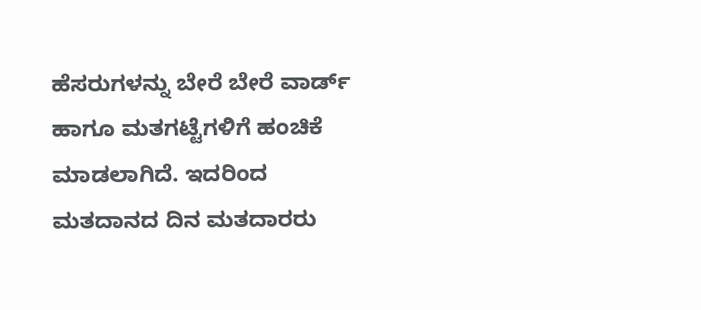ಹೆಸರುಗಳನ್ನು ಬೇರೆ ಬೇರೆ ವಾರ್ಡ್ ಹಾಗೂ ಮತಗಟ್ಟೆಗಳಿಗೆ ಹಂಚಿಕೆ ಮಾಡಲಾಗಿದೆ. ಇದರಿಂದ ಮತದಾನದ ದಿನ ಮತದಾರರು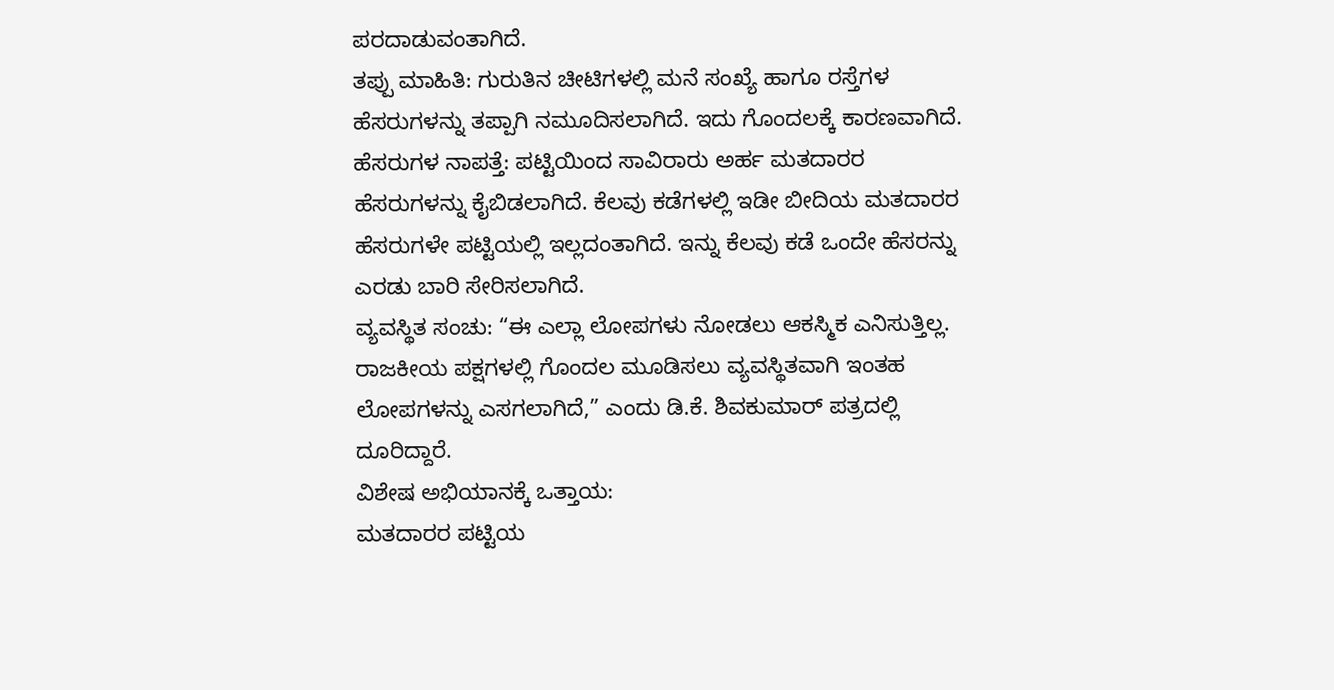ಪರದಾಡುವಂತಾಗಿದೆ.
ತಪ್ಪು ಮಾಹಿತಿ: ಗುರುತಿನ ಚೀಟಿಗಳಲ್ಲಿ ಮನೆ ಸಂಖ್ಯೆ ಹಾಗೂ ರಸ್ತೆಗಳ ಹೆಸರುಗಳನ್ನು ತಪ್ಪಾಗಿ ನಮೂದಿಸಲಾಗಿದೆ. ಇದು ಗೊಂದಲಕ್ಕೆ ಕಾರಣವಾಗಿದೆ.
ಹೆಸರುಗಳ ನಾಪತ್ತೆ: ಪಟ್ಟಿಯಿಂದ ಸಾವಿರಾರು ಅರ್ಹ ಮತದಾರರ ಹೆಸರುಗಳನ್ನು ಕೈಬಿಡಲಾಗಿದೆ. ಕೆಲವು ಕಡೆಗಳಲ್ಲಿ ಇಡೀ ಬೀದಿಯ ಮತದಾರರ ಹೆಸರುಗಳೇ ಪಟ್ಟಿಯಲ್ಲಿ ಇಲ್ಲದಂತಾಗಿದೆ. ಇನ್ನು ಕೆಲವು ಕಡೆ ಒಂದೇ ಹೆಸರನ್ನು ಎರಡು ಬಾರಿ ಸೇರಿಸಲಾಗಿದೆ.
ವ್ಯವಸ್ಥಿತ ಸಂಚು: “ಈ ಎಲ್ಲಾ ಲೋಪಗಳು ನೋಡಲು ಆಕಸ್ಮಿಕ ಎನಿಸುತ್ತಿಲ್ಲ. ರಾಜಕೀಯ ಪಕ್ಷಗಳಲ್ಲಿ ಗೊಂದಲ ಮೂಡಿಸಲು ವ್ಯವಸ್ಥಿತವಾಗಿ ಇಂತಹ ಲೋಪಗಳನ್ನು ಎಸಗಲಾಗಿದೆ,” ಎಂದು ಡಿ.ಕೆ. ಶಿವಕುಮಾರ್ ಪತ್ರದಲ್ಲಿ ದೂರಿದ್ದಾರೆ.
ವಿಶೇಷ ಅಭಿಯಾನಕ್ಕೆ ಒತ್ತಾಯ:
ಮತದಾರರ ಪಟ್ಟಿಯ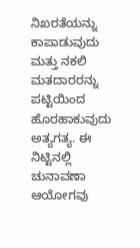ನಿಖರತೆಯನ್ನು ಕಾಪಾಡುವುದು ಮತ್ತು ನಕಲಿ ಮತದಾರರನ್ನು ಪಟ್ಟಿಯಿಂದ ಹೊರಹಾಕುವುದು ಅತ್ಯಗತ್ಯ. ಈ ನಿಟ್ಟಿನಲ್ಲಿ ಚುನಾವಣಾ ಆಯೋಗವು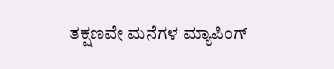ತಕ್ಷಣವೇ ಮನೆಗಳ ಮ್ಯಾಪಿಂಗ್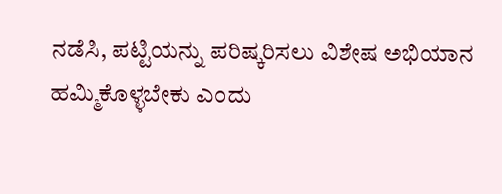ನಡೆಸಿ, ಪಟ್ಟಿಯನ್ನು ಪರಿಷ್ಕರಿಸಲು ವಿಶೇಷ ಅಭಿಯಾನ ಹಮ್ಮಿಕೊಳ್ಳಬೇಕು ಎಂದು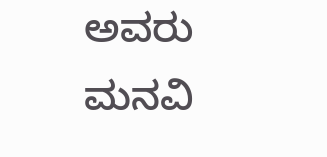ಅವರು ಮನವಿ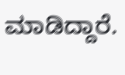ಮಾಡಿದ್ದಾರೆ.